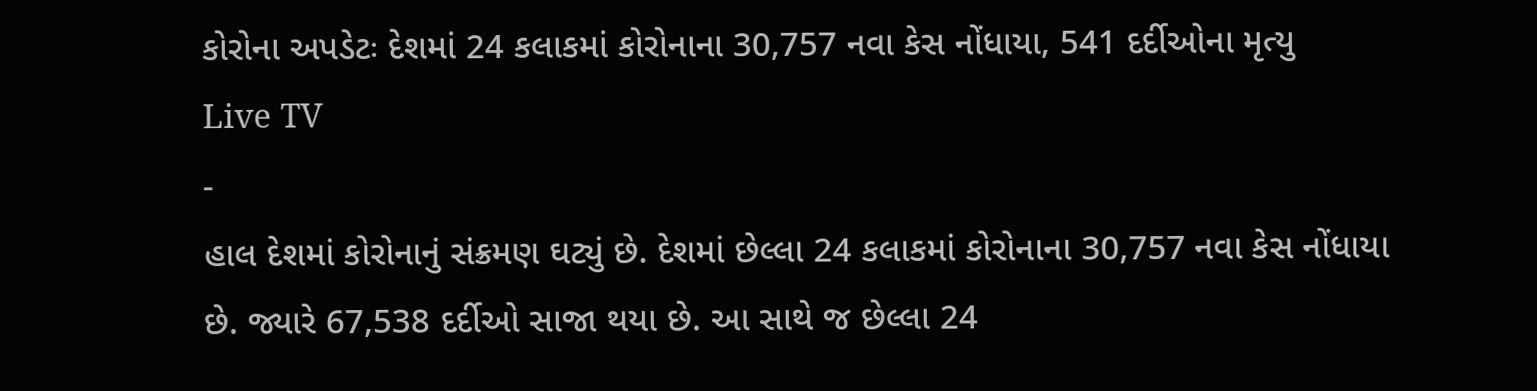કોરોના અપડેટઃ દેશમાં 24 કલાકમાં કોરોનાના 30,757 નવા કેસ નોંધાયા, 541 દર્દીઓના મૃત્યુ
Live TV
-
હાલ દેશમાં કોરોનાનું સંક્રમણ ઘટ્યું છે. દેશમાં છેલ્લા 24 કલાકમાં કોરોનાના 30,757 નવા કેસ નોંધાયા છે. જ્યારે 67,538 દર્દીઓ સાજા થયા છે. આ સાથે જ છેલ્લા 24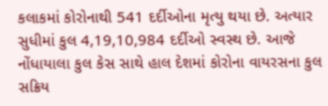કલાકમાં કોરોનાથી 541 દર્દીઓના મૃત્યુ થયા છે. અત્યાર સુધીમાં કુલ 4,19,10,984 દર્દીઓ સ્વસ્થ છે. આજે નોંધાયાલા કુલ કેસ સાથે હાલ દેશમાં કોરોના વાયરસના કુલ સક્રિય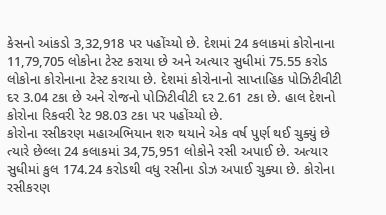કેસનો આંકડો 3,32,918 પર પહોંચ્યો છે. દેશમાં 24 કલાકમાં કોરોનાના 11,79,705 લોકોના ટેસ્ટ કરાયા છે અને અત્યાર સુધીમાં 75.55 કરોડ લોકોના કોરોનાના ટેસ્ટ કરાયા છે. દેશમાં કોરોનાનો સાપ્તાહિક પોઝિટીવીટી દર 3.04 ટકા છે અને રોજનો પોઝિટીવીટી દર 2.61 ટકા છે. હાલ દેશનો કોરોના રિકવરી રેટ 98.03 ટકા પર પહોંચ્યો છે.
કોરોના રસીકરણ મહાઅભિયાન શરુ થયાને એક વર્ષ પુર્ણ થઈ ચુક્યું છે ત્યારે છેલ્લા 24 કલાકમાં 34,75,951 લોકોને રસી અપાઈ છે. અત્યાર સુધીમાં કુલ 174.24 કરોડથી વધુ રસીના ડોઝ અપાઈ ચુક્યા છે. કોરોના રસીકરણ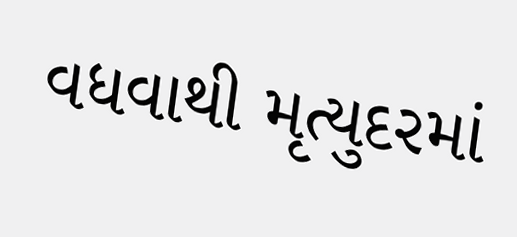વધવાથી મૃત્યુદરમાં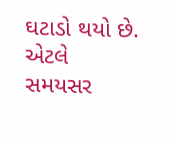ઘટાડો થયો છે. એટલે સમયસર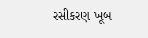રસીકરણ ખૂબ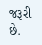જરૂરી છે.